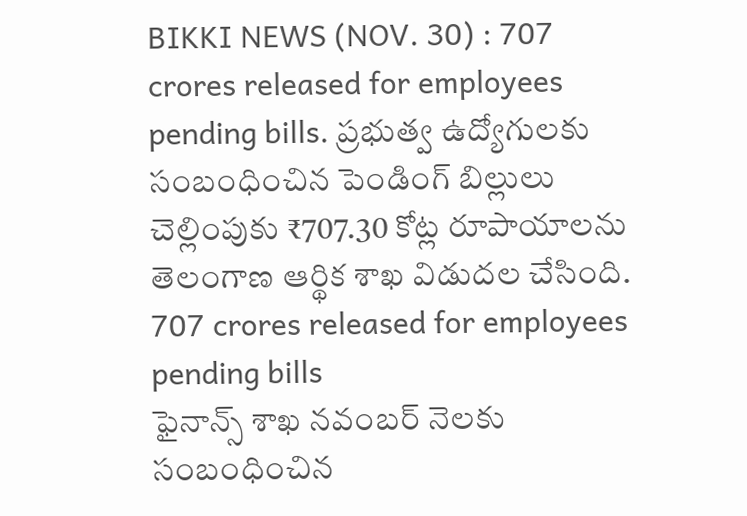BIKKI NEWS (NOV. 30) : 707 crores released for employees pending bills. ప్రభుత్వ ఉద్యోగులకు సంబంధించిన పెండింగ్ బిల్లులు చెల్లింపుకు ₹707.30 కోట్ల రూపాయాలను తెలంగాణ ఆర్థిక శాఖ విడుదల చేసింది.
707 crores released for employees pending bills
ఫైనాన్స్ శాఖ నవంబర్ నెలకు సంబంధించిన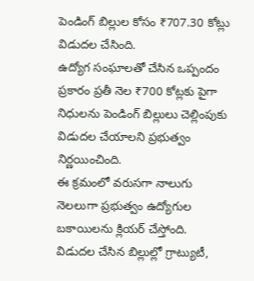పెండింగ్ బిల్లుల కోసం ₹707.30 కోట్లు విడుదల చేసింది.
ఉద్యోగ సంఘాలతో చేసిన ఒప్పందం ప్రకారం ప్రతీ నెల ₹700 కోట్లకు పైగా నిధులను పెండింగ్ బిల్లులు చెల్లింపుకు విడుదల చేయాలని ప్రభుత్వం నిర్ణయించింది.
ఈ క్రమంలో వరుసగా నాలుగు నెలలుగా ప్రభుత్వం ఉద్యోగుల బకాయిలను క్లియర్ చేస్తోంది.
విడుదల చేసిన బిల్లుల్లో గ్రాట్యుటీ,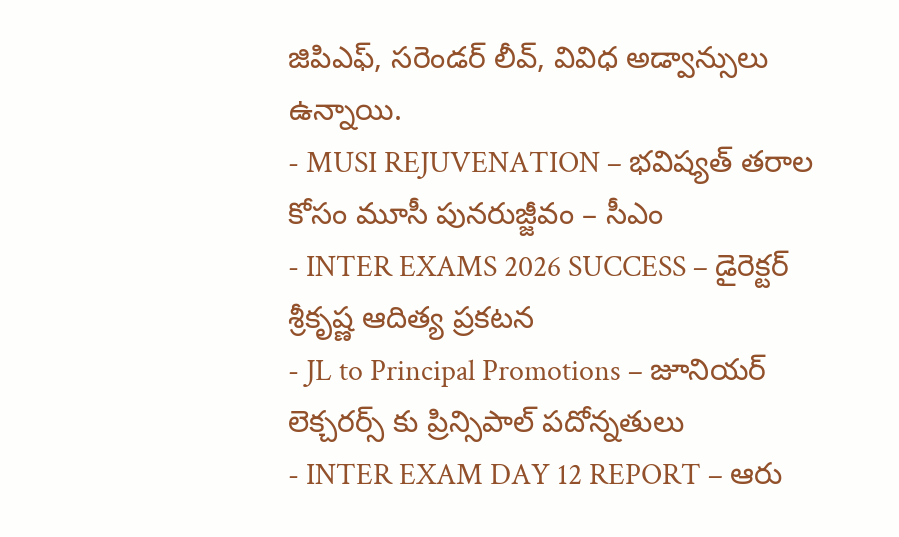జిపిఎఫ్, సరెండర్ లీవ్, వివిధ అడ్వాన్సులు ఉన్నాయి.
- MUSI REJUVENATION – భవిష్యత్ తరాల కోసం మూసీ పునరుజ్జీవం – సీఎం
- INTER EXAMS 2026 SUCCESS – డైరెక్టర్ శ్రీకృష్ణ ఆదిత్య ప్రకటన
- JL to Principal Promotions – జూనియర్ లెక్చరర్స్ కు ప్రిన్సిపాల్ పదోన్నతులు
- INTER EXAM DAY 12 REPORT – ఆరు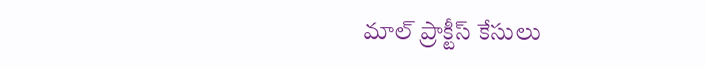మాల్ ప్రాక్టీస్ కేసులు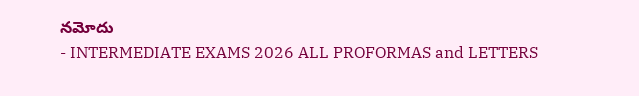నమోదు
- INTERMEDIATE EXAMS 2026 ALL PROFORMAS and LETTERS